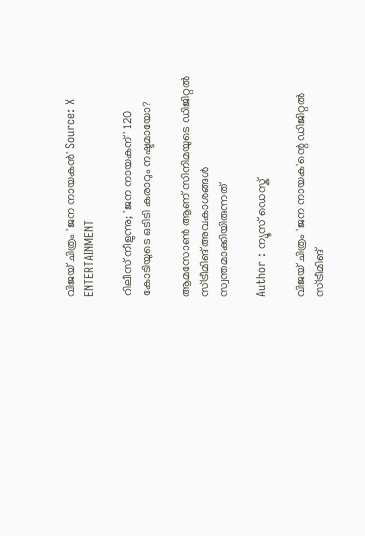വിജയ് ചിത്രം 'ജന നായകൻ' Source: X
ENTERTAINMENT

റിലീസ് നീളുന്നു; 'ജന നായകന്' 120 കോടിയുടെ ഒടിടി കരാറും നഷ്ടമായോ?

ആമസോൺ ആണ് സിനിമയുടെ ഡിജിറ്റൽ സ്ട്രീമിങ് അവകാശങ്ങൾ സ്വന്തമാക്കിയിരുന്നത്

Author : ന്യൂസ് ഡെസ്ക്

വിജയ് ചിത്രം 'ജന നായക'ന്റെ ഡിജിറ്റൽ സ്ട്രീമിങ്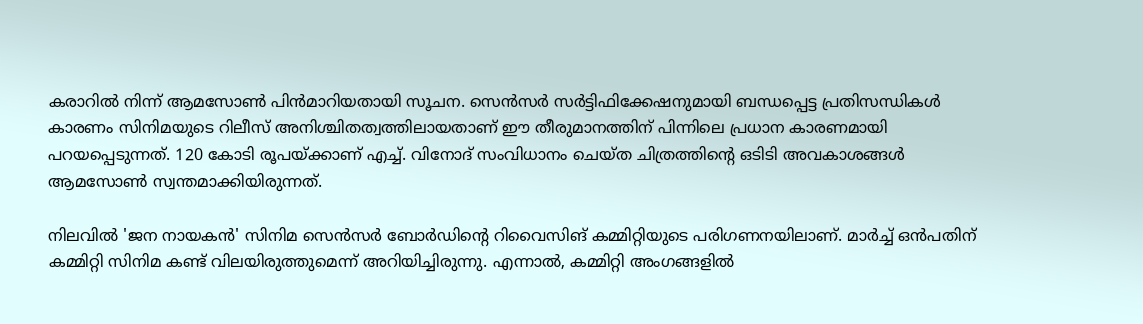കരാറിൽ നിന്ന് ആമസോൺ പിന്‍മാറിയതായി സൂചന. സെൻസർ സർട്ടിഫിക്കേഷനുമായി ബന്ധപ്പെട്ട പ്രതിസന്ധികൾ കാരണം സിനിമയുടെ റിലീസ് അനിശ്ചിതത്വത്തിലായതാണ് ഈ തീരുമാനത്തിന് പിന്നിലെ പ്രധാന കാരണമായി പറയപ്പെടുന്നത്. 120 കോടി രൂപയ്ക്കാണ് എച്ച്. വിനോദ് സംവിധാനം ചെയ്ത ചിത്രത്തിന്റെ ഒടിടി അവകാശങ്ങൾ ആമസോൺ സ്വന്തമാക്കിയിരുന്നത്.

നിലവിൽ 'ജന നായകൻ' സിനിമ സെൻസർ ബോർഡിന്റെ റിവൈസിങ് കമ്മിറ്റിയുടെ പരിഗണനയിലാണ്. മാർച്ച് ഒൻപതിന് കമ്മിറ്റി സിനിമ കണ്ട് വിലയിരുത്തുമെന്ന് അറിയിച്ചിരുന്നു. എന്നാൽ, കമ്മിറ്റി അംഗങ്ങളിൽ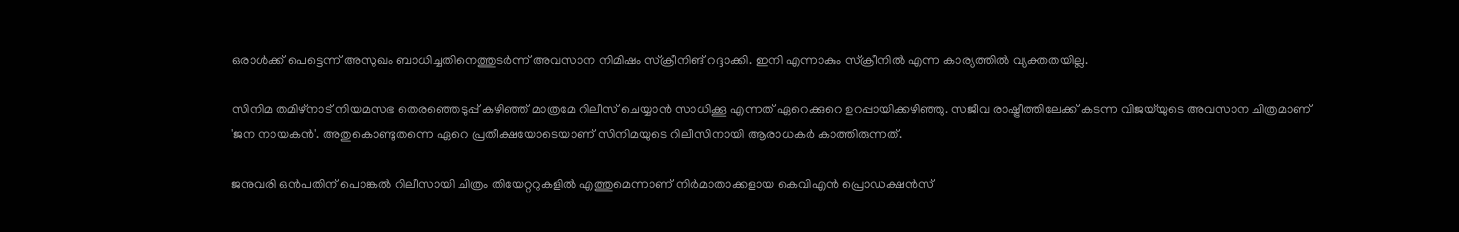ഒരാൾക്ക് പെട്ടെന്ന് അസുഖം ബാധിച്ചതിനെത്തുടർന്ന് അവസാന നിമിഷം സ്ക്രീനിങ് റദ്ദാക്കി. ഇനി എന്നാകും സ്ക്രീനിൽ എന്ന കാര്യത്തിൽ വ്യക്തതയില്ല.

സിനിമ തമിഴ്‌നാട് നിയമസഭ തെരഞ്ഞെടുപ്പ് കഴിഞ്ഞ് മാത്രമേ റിലീസ് ചെയ്യാൻ സാധിക്കൂ എന്നത് ഏറെക്കുറെ ഉറപ്പായിക്കഴിഞ്ഞു. സജീവ രാഷ്ട്രീത്തിലേക്ക് കടന്ന വിജയ്‌യുടെ അവസാന ചിത്രമാണ് 'ജന നായകൻ'. അതുകൊണ്ടുതന്നെ ഏറെ പ്രതീക്ഷയോടെയാണ് സിനിമയുടെ റിലീസിനായി ആരാധകർ കാത്തിരുന്നത്.

ജനുവരി ഒൻപതിന് പൊങ്കൽ റിലീസായി ചിത്രം തിയേറ്ററുകളിൽ എത്തുമെന്നാണ് നിർമാതാക്കളായ കെവിഎൻ പ്രൊഡക്ഷൻസ്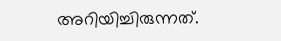അറിയിച്ചിരുന്നത്.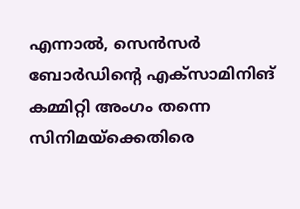എന്നാൽ, സെൻസർ ബോർഡിന്റെ എക്സാമിനിങ് കമ്മിറ്റി അംഗം തന്നെ സിനിമയ്‌ക്കെതിരെ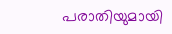പരാതിയുമായി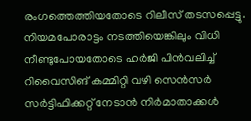രംഗത്തെത്തിയതോടെ റിലീസ് തടസപ്പെട്ടു. നിയമപോരാട്ടം നടത്തിയെങ്കിലും വിധി നീണ്ടുപോയതോടെ ഹർജി പിൻവലിച്ച് റിവൈസിങ് കമ്മിറ്റി വഴി സെൻസർ സർട്ടിഫിക്കറ്റ് നേടാൻ നിർമാതാക്കൾ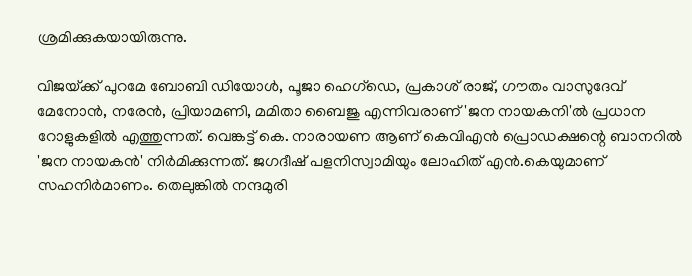ശ്രമിക്കുകയായിരുന്നു.

വിജയ്‌ക്ക് പുറമേ ബോബി ഡിയോൾ, പൂജാ ഹെഗ്ഡെ, പ്രകാശ് രാജ്, ഗൗതം വാസുദേവ് മേനോൻ, നരേൻ, പ്രിയാമണി, മമിതാ ബൈജു എന്നിവരാണ് 'ജന നായകനി'ൽ പ്രധാന റോളുകളിൽ എത്തുന്നത്. വെങ്കട്ട് കെ. നാരായണ ആണ് കെവിഎൻ പ്രൊഡക്ഷന്റെ ബാനറിൽ 'ജന നായകൻ' നിർമിക്കുന്നത്. ജഗദീഷ് പളനിസ്വാമിയും ലോഹിത് എൻ.കെയുമാണ് സഹനിർമാണം. തെലുങ്കിൽ നന്ദമുരി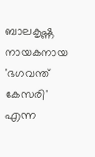ബാലകൃഷ്ണ നായകനായ 'ഭഗവന്ത് കേസരി' എന്ന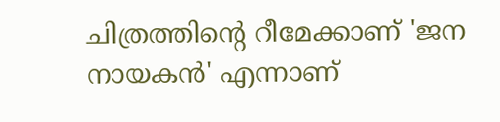ചിത്രത്തിന്റെ റീമേക്കാണ് 'ജന നായകൻ' എന്നാണ്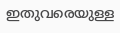ഇതുവരെയുള്ള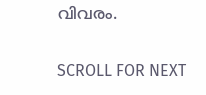വിവരം.

SCROLL FOR NEXT